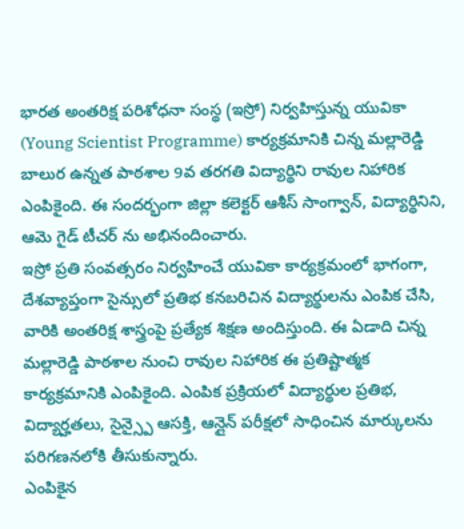భారత అంతరిక్ష పరిశోధనా సంస్థ (ఇస్రో) నిర్వహిస్తున్న యువికా (Young Scientist Programme) కార్యక్రమానికి చిన్న మల్లారెడ్డి బాలుర ఉన్నత పాఠశాల 9వ తరగతి విద్యార్థిని రావుల నిహారిక ఎంపికైంది. ఈ సందర్భంగా జిల్లా కలెక్టర్ ఆశీస్ సాంగ్వాన్, విద్యార్థినిని, ఆమె గైడ్ టీచర్ ను అభినందించారు.
ఇస్రో ప్రతి సంవత్సరం నిర్వహించే యువికా కార్యక్రమంలో భాగంగా, దేశవ్యాప్తంగా సైన్సులో ప్రతిభ కనబరిచిన విద్యార్థులను ఎంపిక చేసి, వారికి అంతరిక్ష శాస్త్రంపై ప్రత్యేక శిక్షణ అందిస్తుంది. ఈ ఏడాది చిన్న మల్లారెడ్డి పాఠశాల నుంచి రావుల నిహారిక ఈ ప్రతిష్టాత్మక కార్యక్రమానికి ఎంపికైంది. ఎంపిక ప్రక్రియలో విద్యార్థుల ప్రతిభ, విద్యార్హతలు, సైన్స్పై ఆసక్తి, ఆన్లైన్ పరీక్షలో సాధించిన మార్కులను పరిగణనలోకి తీసుకున్నారు.
ఎంపికైన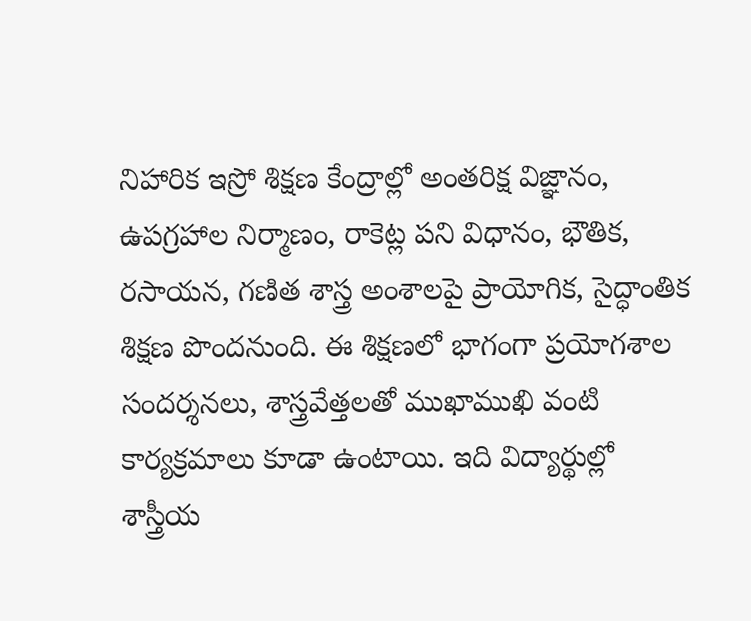నిహారిక ఇస్రో శిక్షణ కేంద్రాల్లో అంతరిక్ష విజ్ఞానం, ఉపగ్రహాల నిర్మాణం, రాకెట్ల పని విధానం, భౌతిక, రసాయన, గణిత శాస్త్ర అంశాలపై ప్రాయోగిక, సైద్ధాంతిక శిక్షణ పొందనుంది. ఈ శిక్షణలో భాగంగా ప్రయోగశాల సందర్శనలు, శాస్త్రవేత్తలతో ముఖాముఖి వంటి కార్యక్రమాలు కూడా ఉంటాయి. ఇది విద్యార్థుల్లో శాస్త్రీయ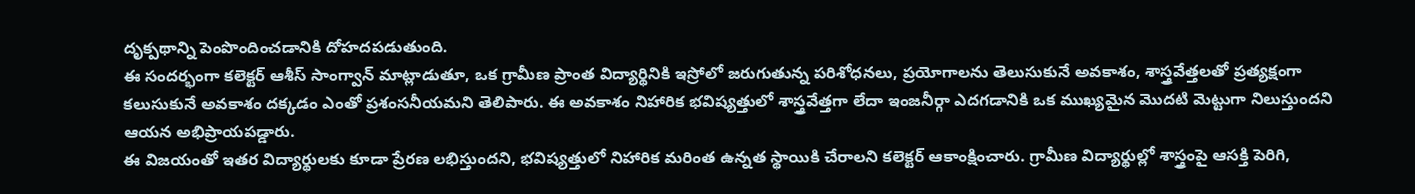దృక్పథాన్ని పెంపొందించడానికి దోహదపడుతుంది.
ఈ సందర్భంగా కలెక్టర్ ఆశీస్ సాంగ్వాన్ మాట్లాడుతూ, ఒక గ్రామీణ ప్రాంత విద్యార్థినికి ఇస్రోలో జరుగుతున్న పరిశోధనలు, ప్రయోగాలను తెలుసుకునే అవకాశం, శాస్త్రవేత్తలతో ప్రత్యక్షంగా కలుసుకునే అవకాశం దక్కడం ఎంతో ప్రశంసనీయమని తెలిపారు. ఈ అవకాశం నిహారిక భవిష్యత్తులో శాస్త్రవేత్తగా లేదా ఇంజనీర్గా ఎదగడానికి ఒక ముఖ్యమైన మొదటి మెట్టుగా నిలుస్తుందని ఆయన అభిప్రాయపడ్డారు.
ఈ విజయంతో ఇతర విద్యార్థులకు కూడా ప్రేరణ లభిస్తుందని, భవిష్యత్తులో నిహారిక మరింత ఉన్నత స్థాయికి చేరాలని కలెక్టర్ ఆకాంక్షించారు. గ్రామీణ విద్యార్థుల్లో శాస్త్రంపై ఆసక్తి పెరిగి,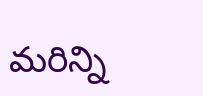మరిన్ని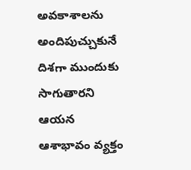అవకాశాలను అందిపుచ్చుకునే దిశగా ముందుకు సాగుతారని ఆయన ఆశాభావం వ్యక్తం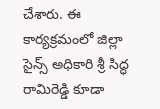చేశారు. ఈ కార్యక్రమంలో జిల్లా సైన్స్ అధికారి శ్రీ సిద్ధ రామిరెడ్డి కూడా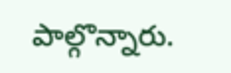పాల్గొన్నారు.